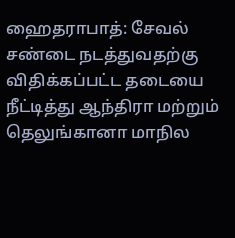ஹைதராபாத்: சேவல் சண்டை நடத்துவதற்கு விதிக்கப்பட்ட தடையை நீட்டித்து ஆந்திரா மற்றும் தெலுங்கானா மாநில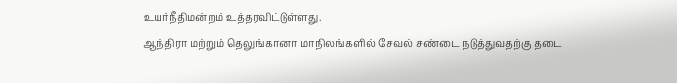உயர்நீதிமன்றம் உத்தரவிட்டுள்ளது.
ஆந்திரா மற்றும் தெலுங்கானா மாநிலங்களில் சேவல் சண்டை நடுத்துவதற்கு தடை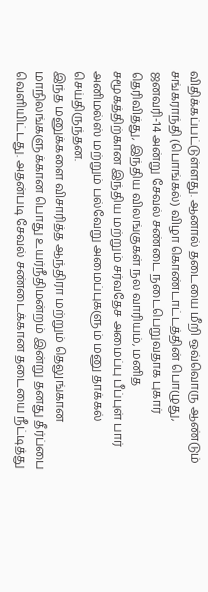விதிக்கப்பட்டுள்ளது. ஆனால் தடையை மீறி ஒவ்வொரு ஆண்டும் சங்கராந்தி (பொங்கல்) விழா கொண்டாட்டத்தின் பொழுது, ஜனவரி-14 அன்று சேவல் சண்டை நடைபெறுவதாக புகார் தெரிவித்து, இந்திய விலங்குகள் நல வாரியம், மனித சமூகத்திற்கான இந்திய மற்றும் சர்வதேச அமைப்பு பீப்புள் பார் அனிமல்ஸ் மற்றும் பல்வேறு அமைப்புகளும் மனு தாக்கல் செய்திருந்தன.
இந்த மனுக்களை விசாரித்த ஆந்திரா மற்றும் தெலுங்கான மாநிலங்களுக்கான பொது உயர்நீதிமன்றம் இன்று தனது தீர்ப்பை வெளியிட்டது. அதன்படி சேவல் சண்டைக்கான தடையை நீட்டித்து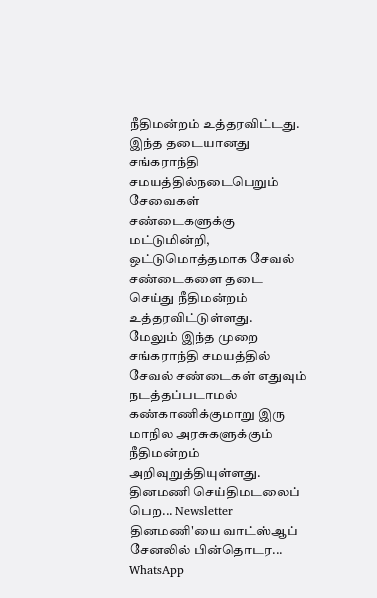நீதிமன்றம் உத்தரவிட்டது. இந்த தடையானது சங்கராந்தி சமயத்தில்நடைபெறும் சேவைகள் சண்டைகளுக்கு மட்டுமின்றி, ஒட்டுமொத்தமாக சேவல் சண்டைகளை தடை செய்து நீதிமன்றம் உத்தரவிட்டுள்ளது.
மேலும் இந்த முறை சங்கராந்தி சமயத்தில் சேவல் சண்டைகள் எதுவும் நடத்தப்படாமல் கண்காணிக்குமாறு இரு மாநில அரசுகளுக்கும் நீதிமன்றம் அறிவுறுத்தியுள்ளது.
தினமணி செய்திமடலைப் பெற... Newsletter
தினமணி'யை வாட்ஸ்ஆப் சேனலில் பின்தொடர... WhatsApp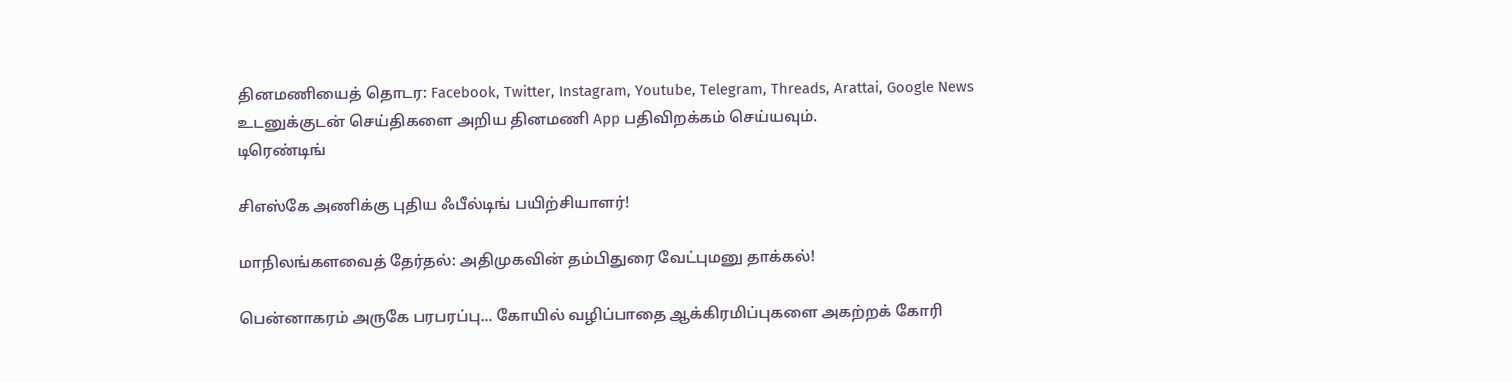தினமணியைத் தொடர: Facebook, Twitter, Instagram, Youtube, Telegram, Threads, Arattai, Google News
உடனுக்குடன் செய்திகளை அறிய தினமணி App பதிவிறக்கம் செய்யவும்.
டிரெண்டிங்

சிஎஸ்கே அணிக்கு புதிய ஃபீல்டிங் பயிற்சியாளர்!

மாநிலங்களவைத் தேர்தல்: அதிமுகவின் தம்பிதுரை வேட்புமனு தாக்கல்!

பென்னாகரம் அருகே பரபரப்பு... கோயில் வழிப்பாதை ஆக்கிரமிப்புகளை அகற்றக் கோரி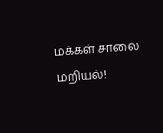மக்கள் சாலை மறியல்!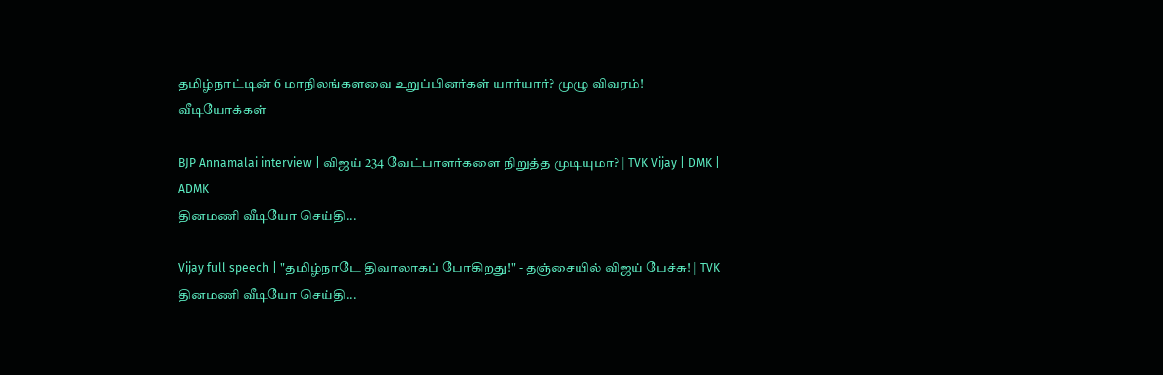தமிழ்நாட்டின் 6 மாநிலங்களவை உறுப்பினர்கள் யார்யார்? முழு விவரம்!
வீடியோக்கள்

BJP Annamalai interview | விஜய் 234 வேட்பாளர்களை நிறுத்த முடியுமா? | TVK Vijay | DMK | ADMK
தினமணி வீடியோ செய்தி...

Vijay full speech | "தமிழ்நாடே திவாலாகப் போகிறது!" - தஞ்சையில் விஜய் பேச்சு! | TVK
தினமணி வீடியோ செய்தி...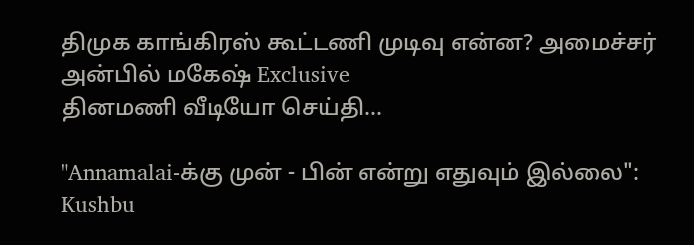திமுக காங்கிரஸ் கூட்டணி முடிவு என்ன? அமைச்சர் அன்பில் மகேஷ் Exclusive
தினமணி வீடியோ செய்தி...

"Annamalai-க்கு முன் - பின் என்று எதுவும் இல்லை": Kushbu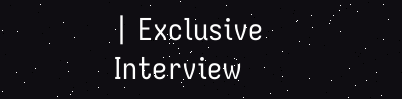| Exclusive Interview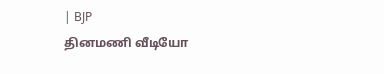| BJP
தினமணி வீடியோ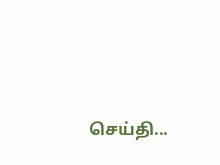செய்தி...